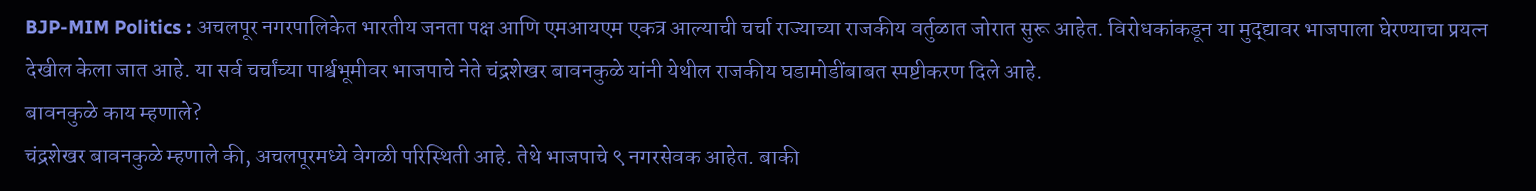BJP-MIM Politics : अचलपूर नगरपालिकेत भारतीय जनता पक्ष आणि एमआयएम एकत्र आल्याची चर्चा राज्याच्या राजकीय वर्तुळात जोरात सुरू आहेत. विरोधकांकडून या मुद्द्यावर भाजपाला घेरण्याचा प्रयत्न देखील केला जात आहे. या सर्व चर्चांच्या पार्श्वभूमीवर भाजपाचे नेते चंद्रशेखर बावनकुळे यांनी येथील राजकीय घडामोडींबाबत स्पष्टीकरण दिले आहे.
बावनकुळे काय म्हणाले?
चंद्रशेखर बावनकुळे म्हणाले की, अचलपूरमध्ये वेगळी परिस्थिती आहे. तेथे भाजपाचे ९ नगरसेवक आहेत. बाकी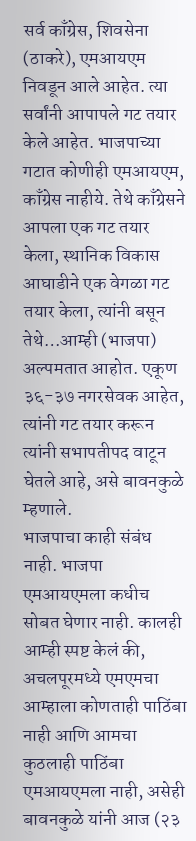सर्व काँग्रेस, शिवसेना (ठाकरे), एमआयएम निवडून आले आहेत. त्या सर्वांनी आपापले गट तयार केले आहेत. भाजपाच्या गटात कोणीही एमआयएम, काँग्रेस नाहीये. तेथे काँग्रेसने आपला एक गट तयार केला, स्थानिक विकास आघाडीने एक वेगळा गट तयार केला, त्यांनी बसून तेथे…आम्ही (भाजपा) अल्पमतात आहोत. एकूण ३६-३७ नगरसेवक आहेत, त्यांनी गट तयार करून त्यांनी सभापतीपद वाटून घेतले आहे, असे बावनकुळे म्हणाले.
भाजपाचा काही संबंध नाही. भाजपा एमआयएमला कधीच सोबत घेणार नाही. कालही आम्ही स्पष्ट केलं की, अचलपूरमध्ये एमएमचा आम्हाला कोणताही पाठिंबा नाही आणि आमचा कुठलाही पाठिंबा एमआयएमला नाही, असेही बावनकुळे यांनी आज (२३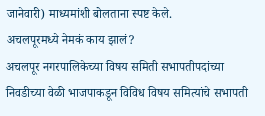जानेवारी) माध्यमांशी बोलताना स्पष्ट केले.
अचलपूरमध्ये नेमकं काय झालं?
अचलपूर नगरपालिकेच्या विषय समिती सभापतीपदांच्या निवडीच्या वेळी भाजपाकडून विविध विषय समित्यांचे सभापती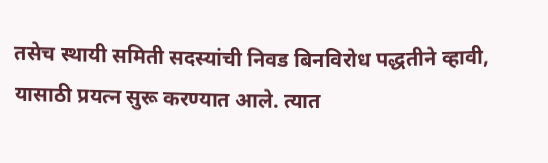तसेच स्थायी समिती सदस्यांची निवड बिनविरोध पद्धतीने व्हावी, यासाठी प्रयत्न सुरू करण्यात आले. त्यात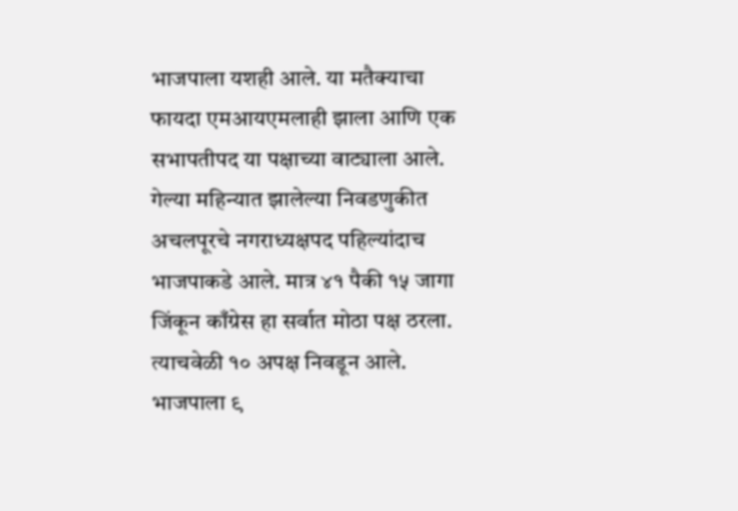भाजपाला यशही आले. या मतैक्याचा फायदा एमआयएमलाही झाला आणि एक सभापतीपद या पक्षाच्या वाट्याला आले.
गेल्या महिन्यात झालेल्या निवडणुकीत अचलपूरचे नगराध्यक्षपद पहिल्यांदाच भाजपाकडे आले. मात्र ४१ पैकी १५ जागा जिंकून काँग्रेस हा सर्वात मोठा पक्ष ठरला. त्याचवेळी १० अपक्ष निवडून आले. भाजपाला ९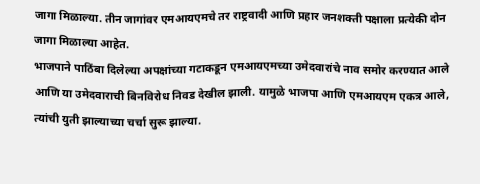जागा मिळाल्या. तीन जागांवर एमआयएमचे तर राष्ट्रवादी आणि प्रहार जनशक्ती पक्षाला प्रत्येकी दोन जागा मिळाल्या आहेत.
भाजपाने पाठिंबा दिलेल्या अपक्षांच्या गटाकडून एमआयएमच्या उमेदवारांचे नाव समोर करण्यात आले आणि या उमेदवाराची बिनविरोध निवड देखील झाली. यामुळे भाजपा आणि एमआयएम एकत्र आले, त्यांची युती झाल्याच्या चर्चा सुरू झाल्या.